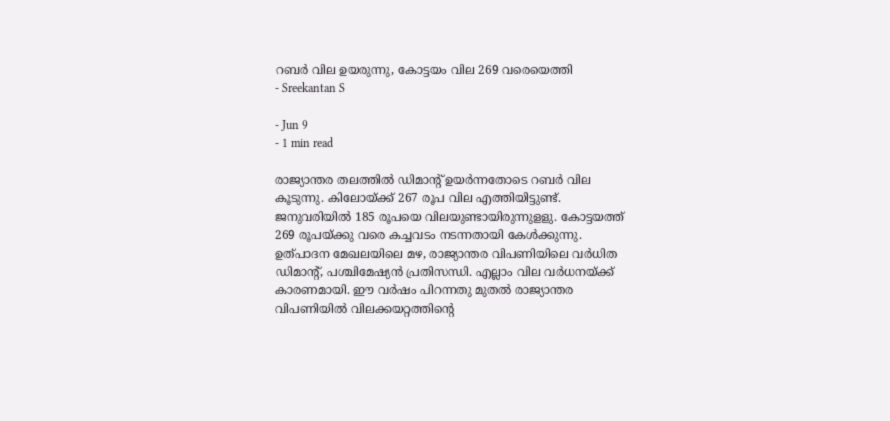റബർ വില ഉയരുന്നു, കോട്ടയം വില 269 വരെയെത്തി
- Sreekantan S

- Jun 9
- 1 min read

രാജ്യാന്തര തലത്തിൽ ഡിമാൻ്റ് ഉയർന്നതോടെ റബർ വില കൂടുന്നു. കിലോയ്ക്ക് 267 രൂപ വില എത്തിയിട്ടുണ്ട്. ജനുവരിയിൽ 185 രൂപയെ വിലയുണ്ടായിരുന്നുളളു. കോട്ടയത്ത് 269 രൂപയ്ക്കു വരെ കച്ചവടം നടന്നതായി കേൾക്കുന്നു.
ഉത്പാദന മേഖലയിലെ മഴ, രാജ്യാന്തര വിപണിയിലെ വർധിത ഡിമാൻ്റ്, പശ്ചിമേഷ്യൻ പ്രതിസന്ധി. എല്ലാം വില വർധനയ്ക്ക് കാരണമായി. ഈ വർഷം പിറന്നതു മുതൽ രാജ്യാന്തര വിപണിയിൽ വിലക്കയറ്റത്തിൻ്റെ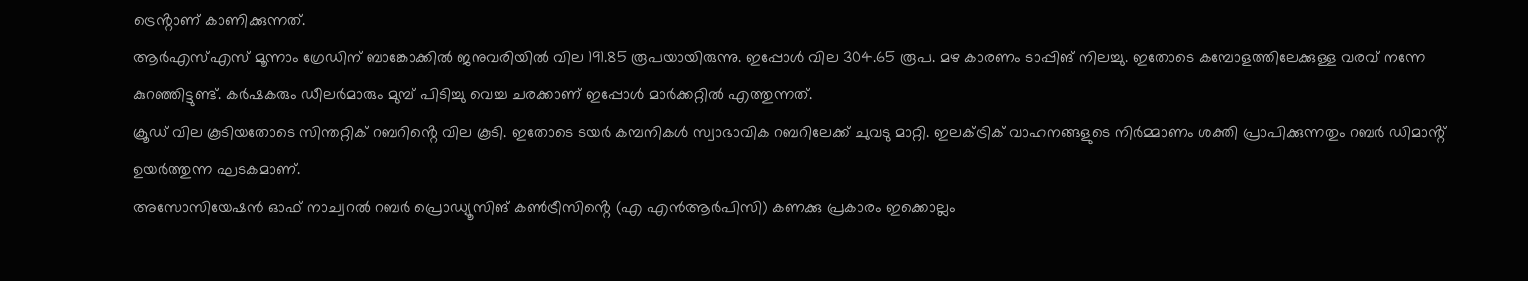ട്രെൻ്റാണ് കാണിക്കുന്നത്.
ആർഎസ്എസ് മൂന്നാം ഗ്രേഡിന് ബാങ്കോക്കിൽ ജനുവരിയിൽ വില 191.85 രൂപയായിരുന്നു. ഇപ്പോൾ വില 304.65 രൂപ. മഴ കാരണം ടാപ്പിങ് നിലച്ചു. ഇതോടെ കമ്പോളത്തിലേക്കുള്ള വരവ് നന്നേ കുറഞ്ഞിട്ടുണ്ട്. കർഷകരും ഡീലർമാരും മുമ്പ് പിടിച്ചു വെച്ച ചരക്കാണ് ഇപ്പോൾ മാർക്കറ്റിൽ എത്തുന്നത്.
ക്രൂഡ് വില കൂടിയതോടെ സിന്തറ്റിക് റബറിൻ്റെ വില കൂടി. ഇതോടെ ടയർ കമ്പനികൾ സ്വാഭാവിക റബറിലേക്ക് ചുവടു മാറ്റി. ഇലക്ട്രിക് വാഹനങ്ങളുടെ നിർമ്മാണം ശക്തി പ്രാപിക്കുന്നതും റബർ ഡിമാൻ്റ് ഉയർത്തുന്ന ഘടകമാണ്.
അസോസിയേഷൻ ഓഫ് നാച്വറൽ റബർ പ്രൊഡ്യൂസിങ് കൺട്രീസിൻ്റെ (എ എൻആർപിസി) കണക്കു പ്രകാരം ഇക്കൊല്ലം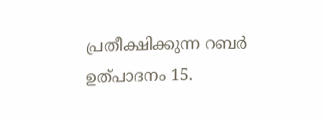പ്രതീക്ഷിക്കുന്ന റബർ ഉത്പാദനം 15.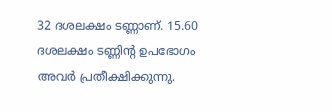32 ദശലക്ഷം ടണ്ണാണ്. 15.60 ദശലക്ഷം ടണ്ണിൻ്റ ഉപഭോഗം അവർ പ്രതീക്ഷിക്കുന്നു.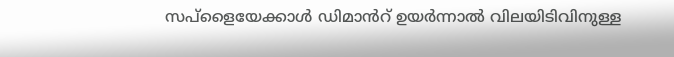സപ്ളൈയേക്കാൾ ഡിമാൻറ് ഉയർന്നാൽ വിലയിടിവിനുള്ള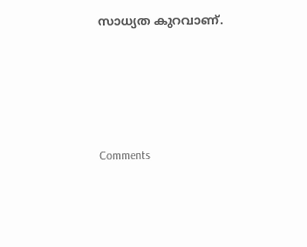സാധ്യത കുറവാണ്.




Comments